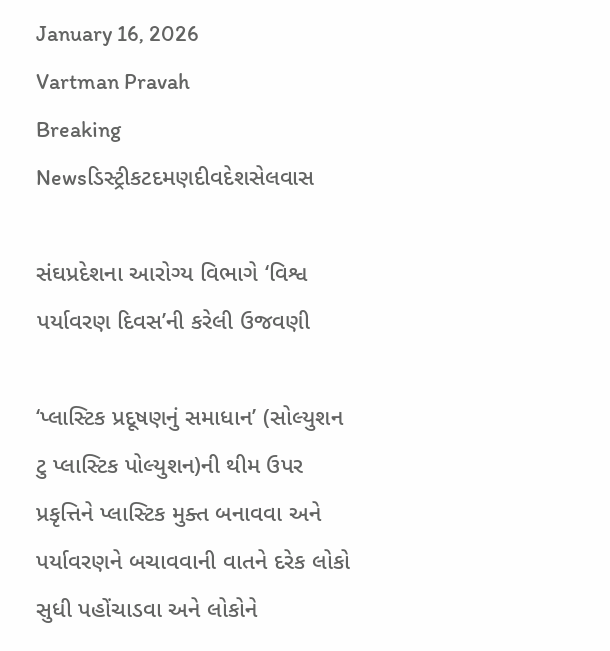January 16, 2026
Vartman Pravah
Breaking Newsડિસ્ટ્રીકટદમણદીવદેશસેલવાસ

સંઘપ્રદેશના આરોગ્‍ય વિભાગે ‘વિશ્વ પર્યાવરણ દિવસ’ની કરેલી ઉજવણી

‘પ્‍લાસ્‍ટિક પ્રદૂષણનું સમાધાન’ (સોલ્‍યુશન ટુ પ્‍લાસ્‍ટિક પોલ્‍યુશન)ની થીમ ઉપર પ્રકૃત્તિને પ્‍લાસ્‍ટિક મુક્‍ત બનાવવા અને પર્યાવરણને બચાવવાની વાતને દરેક લોકો સુધી પહોંચાડવા અને લોકોને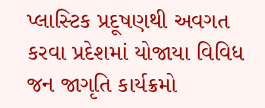પ્‍લાસ્‍ટિક પ્રદૂષણથી અવગત કરવા પ્રદેશમાં યોજાયા વિવિધ જન જાગૃતિ કાર્યક્રમો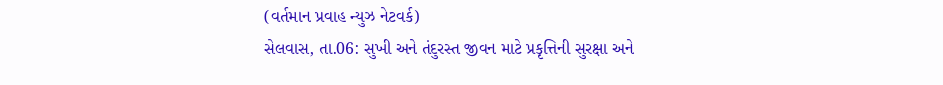(વર્તમાન પ્રવાહ ન્‍યુઝ નેટવર્ક)
સેલવાસ, તા.06: સુખી અને તંદુરસ્‍ત જીવન માટે પ્રકૃત્તિની સુરક્ષા અને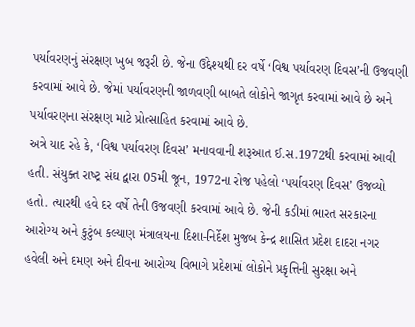પર્યાવરણનું સંરક્ષણ ખુબ જરૂરી છે. જેના ઉદ્દેશ્‍યથી દર વર્ષે ‘વિશ્વ પર્યાવરણ દિવસ’ની ઉજવણી કરવામાં આવે છે. જેમાં પર્યાવરણની જાળવણી બાબતે લોકોને જાગૃત કરવામાં આવે છે અને પર્યાવરણના સંરક્ષણ માટે પ્રોત્‍સાહિત કરવામાં આવે છે.
અત્રે યાદ રહે કે, ‘વિશ્વ પર્યાવરણ દિવસ’ મનાવવાની શરૂઆત ઈ.સ.1972થી કરવામાં આવી હતી. સંયુક્‍ત રાષ્‍ટ્ર સંઘ દ્વારા 05મી જૂન, 1972ના રોજ પહેલો ‘પર્યાવરણ દિવસ’ ઉજવ્‍યો હતો. ત્‍યારથી હવે દર વર્ષે તેની ઉજવણી કરવામાં આવે છે. જેની કડીમાં ભારત સરકારના આરોગ્‍ય અને કુટુંબ કલ્‍યાણ મંત્રાલયના દિશા-નિર્દેશ મુજબ કેન્‍દ્ર શાસિત પ્રદેશ દાદરા નગર હવેલી અને દમણ અને દીવના આરોગ્‍ય વિભાગે પ્રદેશમાં લોકોને પ્રકૃત્તિની સુરક્ષા અને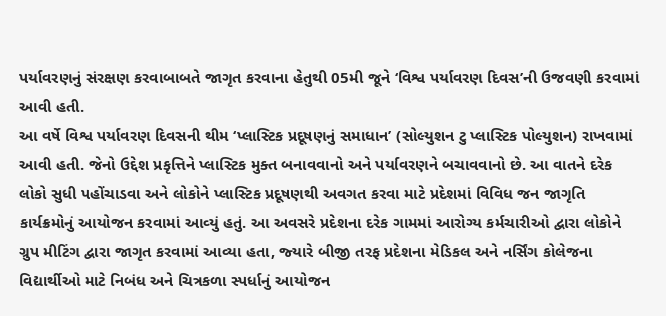પર્યાવરણનું સંરક્ષણ કરવાબાબતે જાગૃત કરવાના હેતુથી 05મી જૂને ‘વિશ્વ પર્યાવરણ દિવસ’ની ઉજવણી કરવામાં આવી હતી.
આ વર્ષે વિશ્વ પર્યાવરણ દિવસની થીમ ‘પ્‍લાસ્‍ટિક પ્રદૂષણનું સમાધાન’ (સોલ્‍યુશન ટુ પ્‍લાસ્‍ટિક પોલ્‍યુશન) રાખવામાં આવી હતી. જેનો ઉદ્દેશ પ્રકૃત્તિને પ્‍લાસ્‍ટિક મુક્‍ત બનાવવાનો અને પર્યાવરણને બચાવવાનો છે. આ વાતને દરેક લોકો સુધી પહોંચાડવા અને લોકોને પ્‍લાસ્‍ટિક પ્રદૂષણથી અવગત કરવા માટે પ્રદેશમાં વિવિધ જન જાગૃતિ કાર્યક્રમોનું આયોજન કરવામાં આવ્‍યું હતું. આ અવસરે પ્રદેશના દરેક ગામમાં આરોગ્‍ય કર્મચારીઓ દ્વારા લોકોને ગ્રુપ મીટિંગ દ્વારા જાગૃત કરવામાં આવ્‍યા હતા, જ્‍યારે બીજી તરફ પ્રદેશના મેડિકલ અને નર્સિંગ કોલેજના વિદ્યાર્થીઓ માટે નિબંધ અને ચિત્રકળા સ્‍પર્ધાનું આયોજન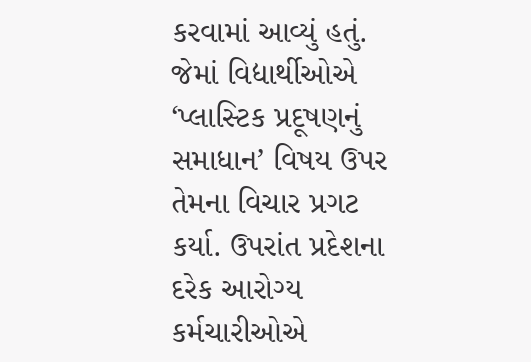કરવામાં આવ્‍યું હતું. જેમાં વિદ્યાર્થીઓએ ‘પ્‍લાસ્‍ટિક પ્રદૂષણનું સમાધાન’ વિષય ઉપર તેમના વિચાર પ્રગટ કર્યા. ઉપરાંત પ્રદેશના દરેક આરોગ્‍ય કર્મચારીઓએ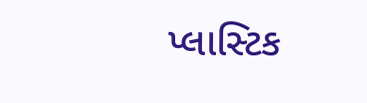પ્‍લાસ્‍ટિક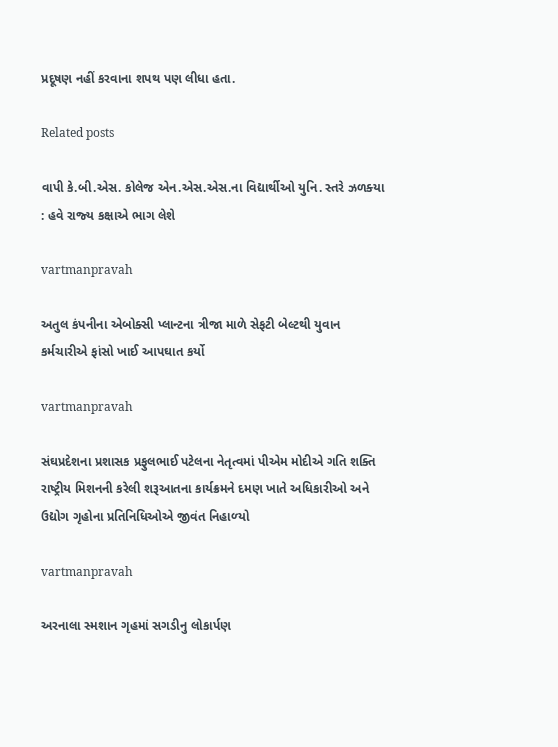પ્રદૂષણ નહીં કરવાના શપથ પણ લીધા હતા.

Related posts

વાપી કે.બી.એસ. કોલેજ એન.એસ.એસ.ના વિદ્યાર્થીઓ યુનિ. સ્‍તરે ઝળક્‍યા : હવે રાજ્‍ય કક્ષાએ ભાગ લેશે

vartmanpravah

અતુલ કંપનીના એબોક્‍સી પ્‍લાન્‍ટના ત્રીજા માળે સેફટી બેલ્‍ટથી યુવાન કર્મચારીએ ફાંસો ખાઈ આપઘાત કર્યો

vartmanpravah

સંઘપ્રદેશના પ્રશાસક પ્રફુલભાઈ પટેલના નેતૃત્‍વમાં પીએમ મોદીએ ગતિ શક્‍તિ રાષ્‍ટ્રીય મિશનની કરેલી શરૂઆતના કાર્યક્રમને દમણ ખાતે અધિકારીઓ અને ઉદ્યોગ ગૃહોના પ્રતિનિધિઓએ જીવંત નિહાળ્‍યો

vartmanpravah

અરનાલા સ્‍મશાન ગૃહમાં સગડીનુ લોકાર્પણ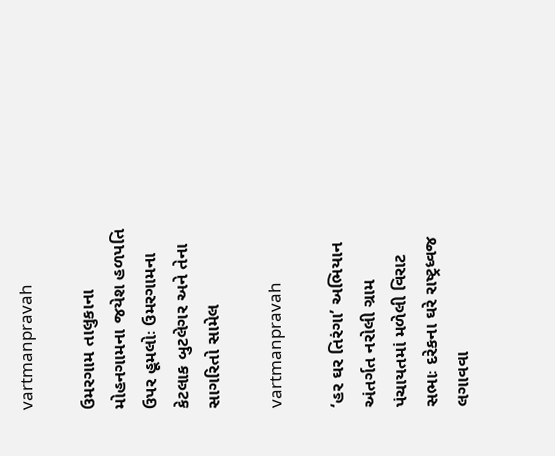vartmanpravah

ઉમરગામ તાલુકાના મોહનગામના જયેશ હળપતિ ઉપર હૂમલોઃ ઉમરગામના કેટલાક બુટલેગર અને તેના સાગરિતો સામેલ

vartmanpravah

‘હર ઘર તિરંગા’ અભિયાન અંતર્ગત નરોલી ગ્રામ પંચાયતમાં મળેલી વિરાટ સભાઃ દરેકના ઘરે રાષ્‍ટ્રધ્‍વજ લગાવવા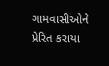ગામવાસીઓને પ્રેરિત કરાયા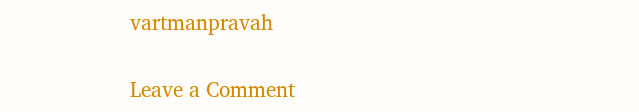vartmanpravah

Leave a Comment